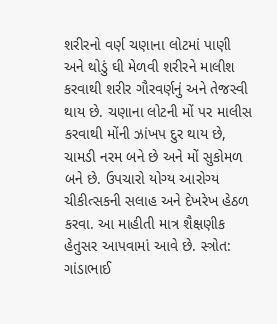શરીરનો વર્ણ ચણાના લોટમાં પાણી અને થોડું ઘી મેળવી શરીરને માલીશ કરવાથી શરીર ગૌરવર્ણનું અને તેજસ્વી થાય છે. ચણાના લોટની મોં પર માલીસ કરવાથી મોંની ઝાંખપ દુર થાય છે, ચામડી નરમ બને છે અને મોં સુકોમળ બને છે. ઉપચારો યોગ્ય આરોગ્ય ચીકીત્સકની સલાહ અને દેખરેખ હેઠળ કરવા. આ માહીતી માત્ર શૈક્ષણીક હેતુસર આપવામાં આવે છે. સ્ત્રોત: ગાંડાભાઈ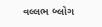વલ્લભ બ્લોગ